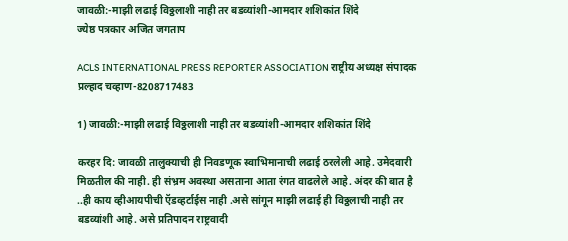जावळी:-माझी लढाई विठ्ठलाशी नाही तर बडव्यांशी-आमदार शशिकांत शिंदे
ज्येष्ठ पत्रकार अजित जगताप

ACLS INTERNATIONAL PRESS REPORTER ASSOCIATION राष्ट्रीय अध्यक्ष संपादक प्रल्हाद चव्हाण-8208717483

1) जावळी:-माझी लढाई विठ्ठलाशी नाही तर बडव्यांशी-आमदार शशिकांत शिंदे

करहर दि: जावळी तालुक्याची ही निवडणूक स्वाभिमानाची लढाई ठरलेली आहे. उमेदवारी मिळतील की नाही. ही संभ्रम अवस्था असताना आता रंगत वाढलेले आहे. अंदर की बात है ..ही काय व्हीआयपीची ऍडव्हर्टाईस नाही .असे सांगून माझी लढाई ही विठ्ठलाची नाही तर बडव्यांशी आहे. असे प्रतिपादन राष्ट्रवादी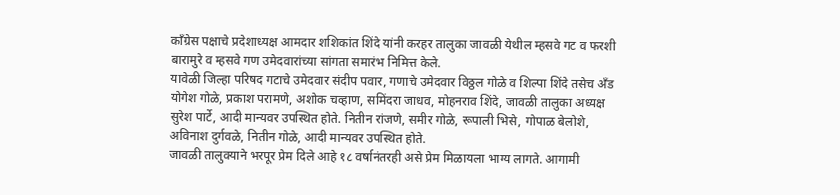काँग्रेस पक्षाचे प्रदेशाध्यक्ष आमदार शशिकांत शिंदे यांनी करहर तालुका जावळी येथील म्हसवे गट व फरशी बारामुरे व म्हसवे गण उमेदवारांच्या सांगता समारंभ निमित्त केले.
यावेळी जिल्हा परिषद गटाचे उमेदवार संदीप पवार, गणाचे उमेदवार विठ्ठल गोळे व शिल्पा शिंदे तसेच अँड योगेश गोळे, प्रकाश परामणे, अशोक चव्हाण, समिंदरा जाधव, मोहनराव शिंदे, जावळी तालुका अध्यक्ष सुरेश पार्टे, आदी मान्यवर उपस्थित होते. नितीन रांजणे, समीर गोळे, रूपाली भिसे, गोपाळ बेलोशे, अविनाश दुर्गवळे, नितीन गोळे, आदी मान्यवर उपस्थित होते.
जावळी तालुक्याने भरपूर प्रेम दिले आहे १८ वर्षानंतरही असे प्रेम मिळायला भाग्य लागते. आगामी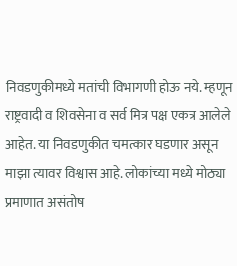निवडणुकीमध्ये मतांची विभागणी होऊ नये. म्हणून राष्ट्रवादी व शिवसेना व सर्व मित्र पक्ष एकत्र आलेले आहेत. या निवडणुकीत चमत्कार घडणार असून माझा त्यावर विश्वास आहे. लोकांच्या मध्ये मोठ्या प्रमाणात असंतोष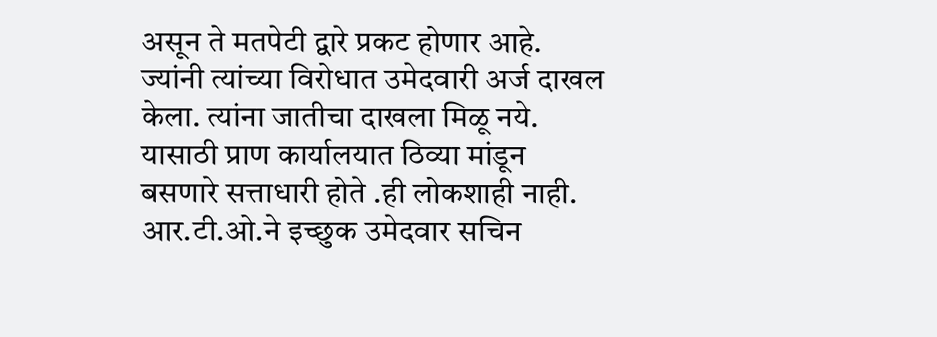असून ते मतपेटी द्वारे प्रकट होणार आहे. ज्यांनी त्यांच्या विरोधात उमेदवारी अर्ज दाखल केला. त्यांना जातीचा दाखला मिळू नये. यासाठी प्राण कार्यालयात ठिव्या मांडून बसणारे सत्ताधारी होते .ही लोकशाही नाही. आर.टी.ओ.ने इच्छुक उमेदवार सचिन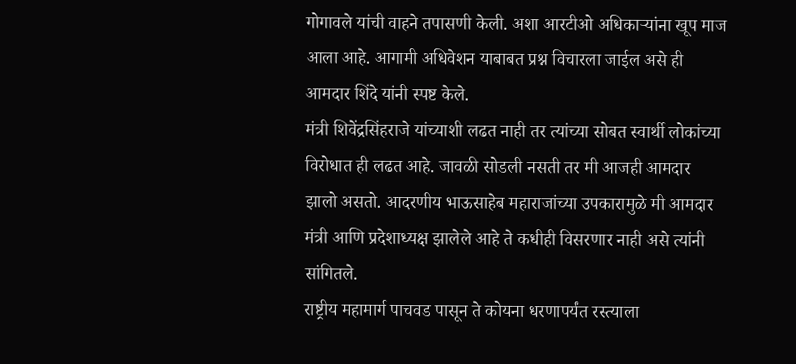गोगावले यांची वाहने तपासणी केली. अशा आरटीओ अधिकाऱ्यांना खूप माज आला आहे. आगामी अधिवेशन याबाबत प्रश्न विचारला जाईल असे ही आमदार शिंदे यांनी स्पष्ट केले.
मंत्री शिवेंद्रसिंहराजे यांच्याशी लढत नाही तर त्यांच्या सोबत स्वार्थी लोकांच्या विरोधात ही लढत आहे. जावळी सोडली नसती तर मी आजही आमदार झालो असतो. आदरणीय भाऊसाहेब महाराजांच्या उपकारामुळे मी आमदार मंत्री आणि प्रदेशाध्यक्ष झालेले आहे ते कधीही विसरणार नाही असे त्यांनी सांगितले.
राष्ट्रीय महामार्ग पाचवड पासून ते कोयना धरणापर्यंत रस्त्याला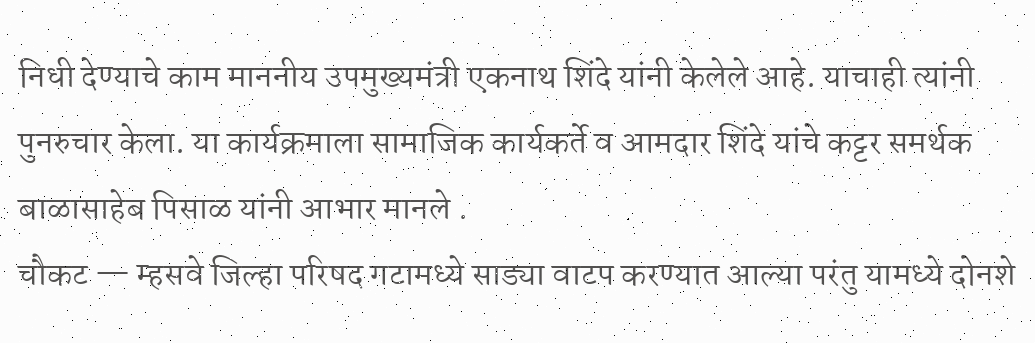निधी देण्याचे काम माननीय उपमुख्यमंत्री एकनाथ शिंदे यांनी केलेले आहे. याचाही त्यांनी पुनरुचार केला. या कार्यक्रमाला सामाजिक कार्यकर्ते व आमदार शिंदे यांचे कट्टर समर्थक बाळासाहेब पिसाळ यांनी आभार मानले .
चौकट — म्हसवे जिल्हा परिषद गटामध्ये साड्या वाटप करण्यात आल्या परंतु यामध्ये दोनशे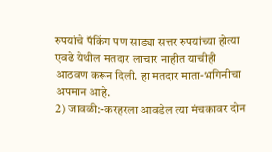रुपयांचे पॅकिंग पण साड्या सत्तर रुपयांच्या होत्या एवढे येथील मतदार लाचार नाहीत याचीही आठवण करून दिली. हा मतदार माता-भगिनीचा अपमान आहे.
2) जावळी:-करहरला आवडेल त्या मंचकावर दोन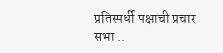प्रतिस्पर्धी पक्षाची प्रचार सभा ..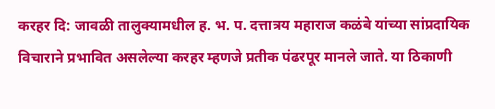करहर दि: जावळी तालुक्यामधील ह. भ. प. दत्तात्रय महाराज कळंबे यांच्या सांप्रदायिक विचाराने प्रभावित असलेल्या करहर म्हणजे प्रतीक पंढरपूर मानले जाते. या ठिकाणी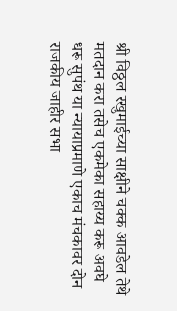श्री विठ्ठल रखुमाईच्या साक्षीने चक्क आवडेल तेथे मतदान करा तसेच एकमेका सहाय्य करू अवघे धरू सुपंथ या न्यायाप्रमाणे एकाच मंचकावर दोन राजकीय जाहीर सभा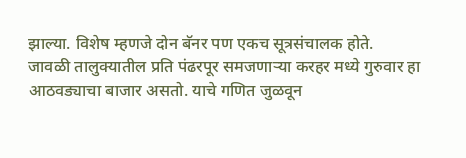झाल्या. विशेष म्हणजे दोन बॅनर पण एकच सूत्रसंचालक होते.
जावळी तालुक्यातील प्रति पंढरपूर समजणाऱ्या करहर मध्ये गुरुवार हा आठवड्याचा बाजार असतो. याचे गणित जुळवून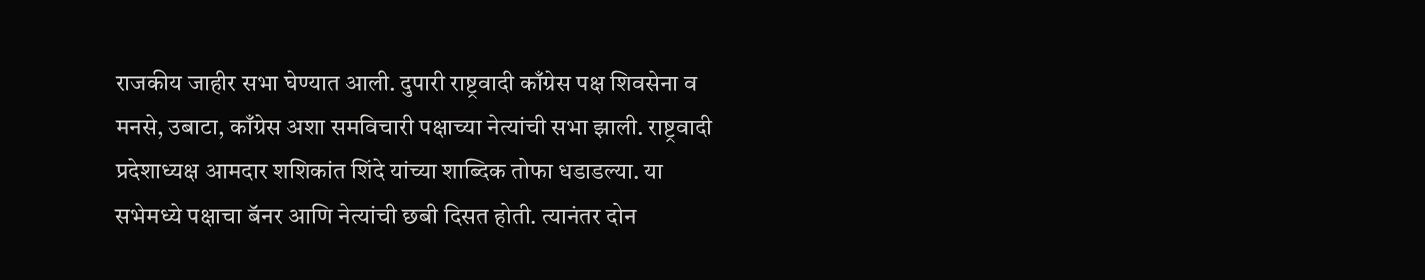राजकीय जाहीर सभा घेण्यात आली. दुपारी राष्ट्रवादी काँग्रेस पक्ष शिवसेना व मनसे, उबाटा, काँग्रेस अशा समविचारी पक्षाच्या नेत्यांची सभा झाली. राष्ट्रवादी प्रदेशाध्यक्ष आमदार शशिकांत शिंदे यांच्या शाब्दिक तोफा धडाडल्या. या सभेमध्ये पक्षाचा बॅनर आणि नेत्यांची छबी दिसत होती. त्यानंतर दोन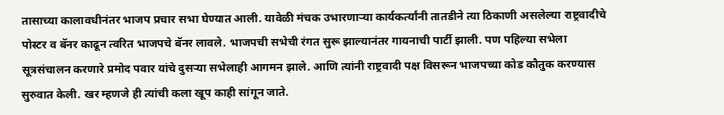तासाच्या कालावधीनंतर भाजप प्रचार सभा घेण्यात आली. यावेळी मंचक उभारणाऱ्या कार्यकर्त्यांनी तातडीने त्या ठिकाणी असलेल्या राष्ट्रवादीचे पोस्टर व बॅनर काढून त्वरित भाजपचे बॅनर लावले. भाजपची सभेची रंगत सुरू झाल्यानंतर गायनाची पार्टी झाली. पण पहिल्या सभेला सूत्रसंचालन करणारे प्रमोद पवार यांचे दुसऱ्या सभेलाही आगमन झाले. आणि त्यांनी राष्ट्रवादी पक्ष विसरून भाजपच्या कोड कौतुक करण्यास सुरुवात केली. खर म्हणजे ही त्यांची कला खूप काही सांगून जाते.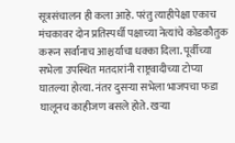सूत्रसंचालन ही कला आहे. परंतु त्याहीपेक्षा एकाच मंचकावर दोन प्रतिस्पर्धी पक्षाच्या नेत्यांचे कोडकौतुक करून सर्वांनाच आश्चर्याचा धक्का दिला. पूर्वीच्या सभेला उपस्थित मतदारांनी राष्ट्रवादीच्या टोप्या घातल्या होत्या. नंतर दुसऱ्या सभेला भाजपचा फडा घालूनच काहीजण बसले होते. खऱ्या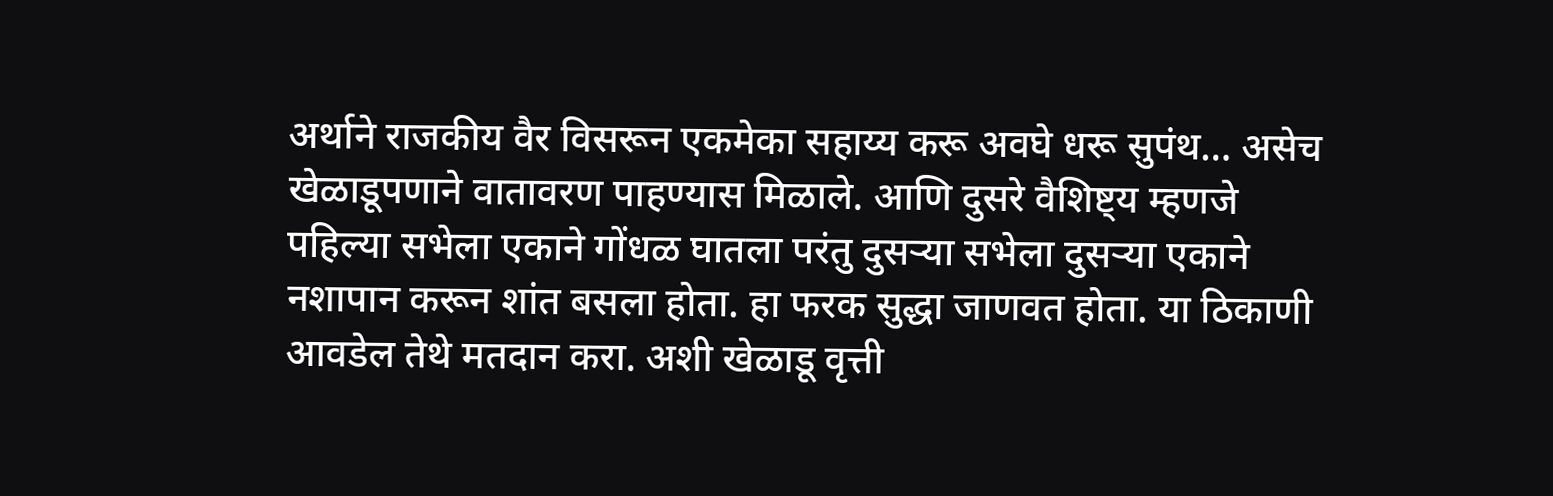अर्थाने राजकीय वैर विसरून एकमेका सहाय्य करू अवघे धरू सुपंथ… असेच खेळाडूपणाने वातावरण पाहण्यास मिळाले. आणि दुसरे वैशिष्ट्य म्हणजे पहिल्या सभेला एकाने गोंधळ घातला परंतु दुसऱ्या सभेला दुसऱ्या एकाने नशापान करून शांत बसला होता. हा फरक सुद्धा जाणवत होता. या ठिकाणी आवडेल तेथे मतदान करा. अशी खेळाडू वृत्ती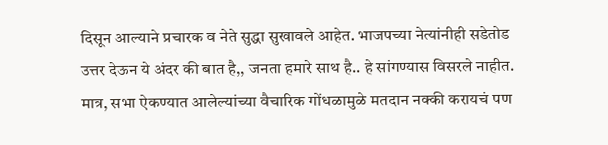दिसून आल्याने प्रचारक व नेते सुद्धा सुखावले आहेत. भाजपच्या नेत्यांनीही सडेतोड उत्तर देऊन ये अंदर की बात है,, जनता हमारे साथ है.. हे सांगण्यास विसरले नाहीत. मात्र, सभा ऐकण्यात आलेल्यांच्या वैचारिक गोंधळामुळे मतदान नक्की करायचं पण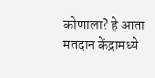कोणाला? हे आता मतदान केंद्रामध्ये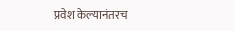प्रवेश केल्यानंतरच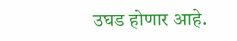उघड होणार आहे.